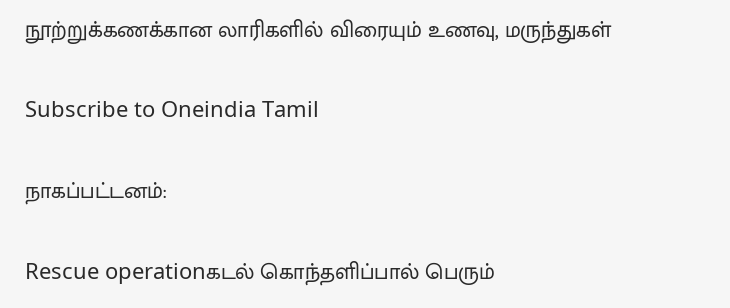நூற்றுக்கணக்கான லாரிகளில் விரையும் உணவு, மருந்துகள்

Subscribe to Oneindia Tamil

நாகப்பட்டனம்:

Rescue operationகடல் கொந்தளிப்பால் பெரும்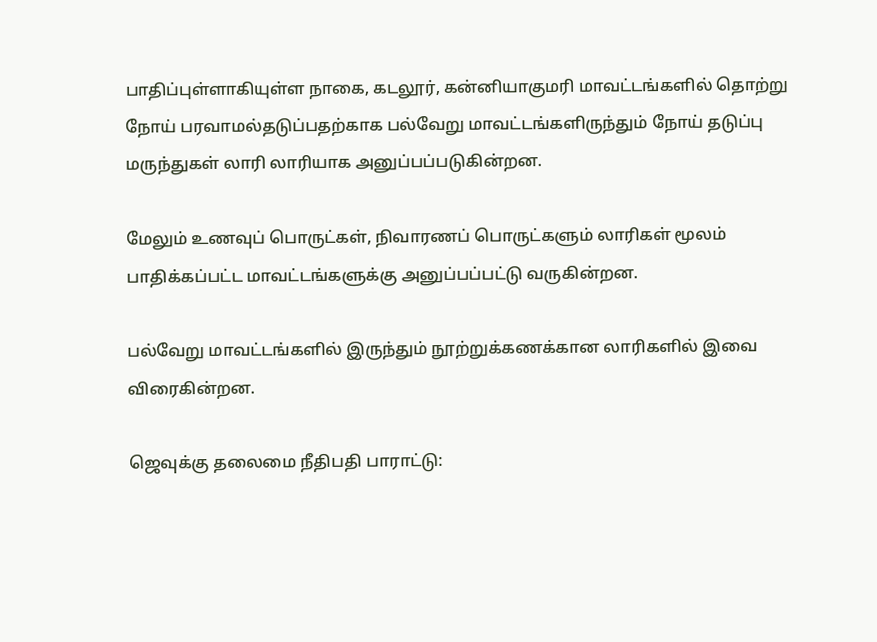பாதிப்புள்ளாகியுள்ள நாகை, கடலூர், கன்னியாகுமரி மாவட்டங்களில் தொற்று நோய் பரவாமல்தடுப்பதற்காக பல்வேறு மாவட்டங்களிருந்தும் நோய் தடுப்பு மருந்துகள் லாரி லாரியாக அனுப்பப்படுகின்றன.

மேலும் உணவுப் பொருட்கள், நிவாரணப் பொருட்களும் லாரிகள் மூலம் பாதிக்கப்பட்ட மாவட்டங்களுக்கு அனுப்பப்பட்டு வருகின்றன.

பல்வேறு மாவட்டங்களில் இருந்தும் நூற்றுக்கணக்கான லாரிகளில் இவை விரைகின்றன.

ஜெவுக்கு தலைமை நீதிபதி பாராட்டு: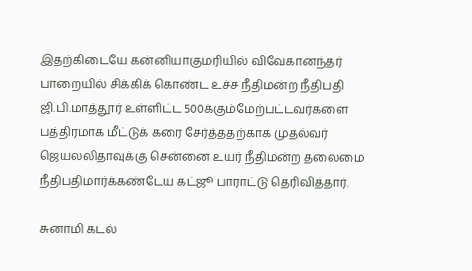இதற்கிடையே கன்னியாகுமரியில் விவேகானந்தர் பாறையில் சிக்கிக் கொண்ட உச்ச நீதிமன்ற நீதிபதி ஜி.பி.மாத்தூர் உள்ளிட்ட 500க்கும்மேற்பட்டவர்களை பத்திரமாக மீட்டுக் கரை சேர்த்ததற்காக முதல்வர் ஜெயலலிதாவுக்கு சென்னை உயர் நீதிமன்ற தலைமை நீதிபதிமார்க்கண்டேய கட்ஜூ பாராட்டு தெரிவித்தார்.

சுனாமி கடல்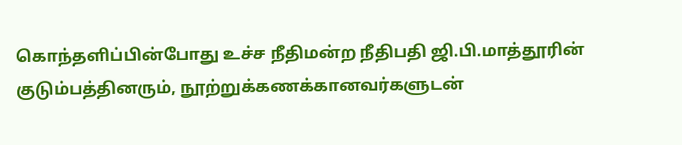கொந்தளிப்பின்போது உச்ச நீதிமன்ற நீதிபதி ஜி.பி.மாத்தூரின் குடும்பத்தினரும், நூற்றுக்கணக்கானவர்களுடன்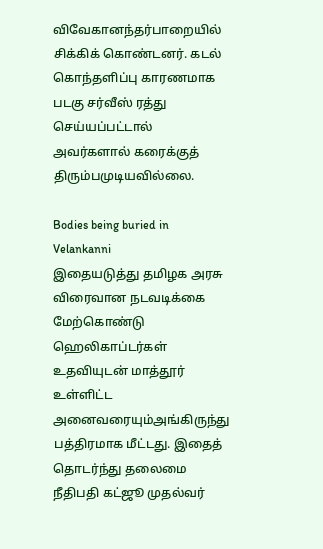விவேகானந்தர்பாறையில் சிக்கிக் கொண்டனர். கடல் கொந்தளிப்பு காரணமாக படகு சர்வீஸ் ரத்து செய்யப்பட்டால் அவர்களால் கரைக்குத் திரும்பமுடியவில்லை.

Bodies being buried in Velankanni
இதையடுத்து தமிழக அரசு விரைவான நடவடிக்கை மேற்கொண்டு ஹெலிகாப்டர்கள் உதவியுடன் மாத்தூர் உள்ளிட்ட அனைவரையும்அங்கிருந்து பத்திரமாக மீட்டது. இதைத் தொடர்ந்து தலைமை நீதிபதி கட்ஜூ முதல்வர்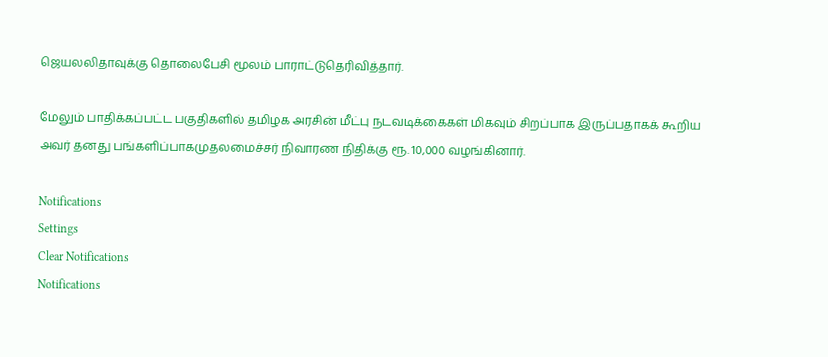ஜெயலலிதாவுக்கு தொலைபேசி மூலம் பாராட்டுதெரிவித்தார்.

மேலும் பாதிக்கப்பட்ட பகுதிகளில் தமிழக அரசின் மீட்பு நடவடிக்கைகள் மிகவும் சிறப்பாக இருப்பதாகக் கூறிய அவர் தனது பங்களிப்பாகமுதலமைச்சர் நிவாரண நிதிக்கு ரூ. 10,000 வழங்கினார்.

Notifications
Settings
Clear Notifications
Notifications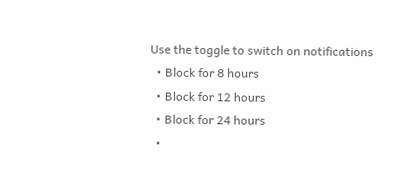Use the toggle to switch on notifications
  • Block for 8 hours
  • Block for 12 hours
  • Block for 24 hours
  •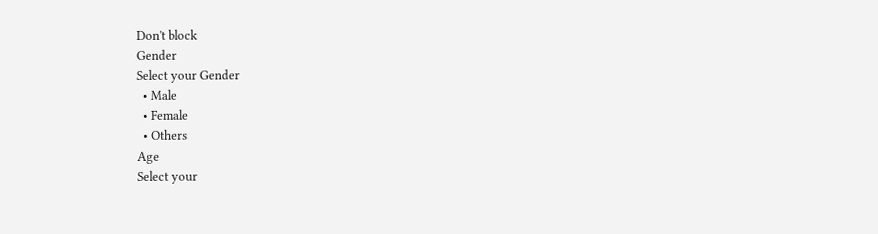Don't block
Gender
Select your Gender
  • Male
  • Female
  • Others
Age
Select your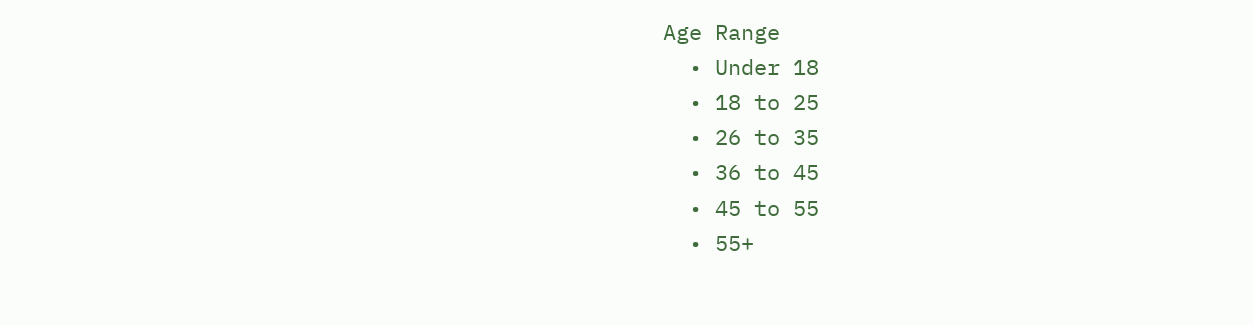Age Range
  • Under 18
  • 18 to 25
  • 26 to 35
  • 36 to 45
  • 45 to 55
  • 55+